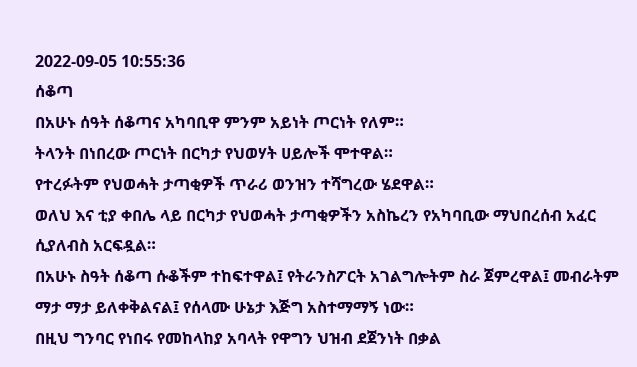2022-09-05 10:55:36
ሰቆጣ
በአሁኑ ሰዓት ሰቆጣና አካባቢዋ ምንም አይነት ጦርነት የለም።
ትላንት በነበረው ጦርነት በርካታ የህወሃት ሀይሎች ሞተዋል።
የተረፉትም የህወሓት ታጣቂዎች ጥራሪ ወንዝን ተሻግረው ሄደዋል።
ወለህ እና ቲያ ቀበሌ ላይ በርካታ የህወሓት ታጣቂዎችን አስኬረን የአካባቢው ማህበረሰብ አፈር ሲያለብስ አርፍዷል።
በአሁኑ ስዓት ሰቆጣ ሱቆችም ተከፍተዋል፤ የትራንስፖርት አገልግሎትም ስራ ጀምረዋል፤ መብራትም ማታ ማታ ይለቀቅልናል፤ የሰላሙ ሁኔታ እጅግ አስተማማኝ ነው።
በዚህ ግንባር የነበሩ የመከላከያ አባላት የዋግን ህዝብ ደጀንነት በቃል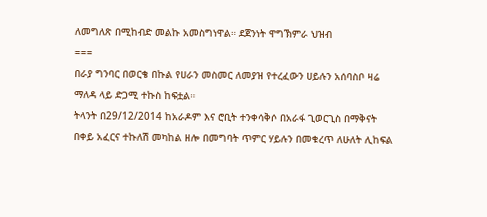ለመግለጽ በሚከብድ መልኩ አመስግነዋል። ደጀንነት ዋግኽምራ ህዝብ
===
በራያ ግንባር በወርቄ በኩል የሀራን መስመር ለመያዝ የተረፈውን ሀይሉን አሰባስቦ ዛሬ ማለዳ ላይ ድጋሚ ተኩስ ከፍቷል።
ትላንት በ29/12/2014 ከአራዶም እና ሮቢት ተንቀሳቅሶ በአራፋ ጊወርጊስ በማቅናት በቀይ አፈርና ተኩለሽ መካከል ዘሎ በመግባት ጥምር ሃይሉን በመቁረጥ ለሁለት ሊከፍል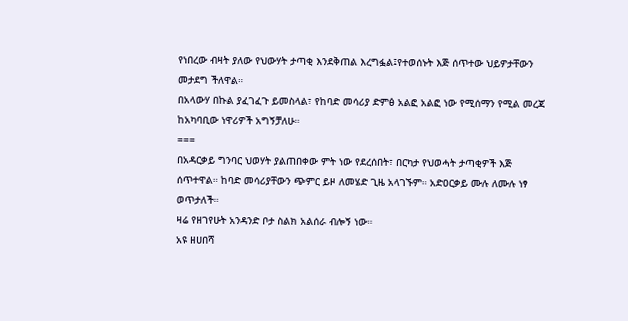የነበረው ብዛት ያለው የህውሃት ታጣቂ እንደቅጠል እረግፏል፤የተወሰኑት እጅ ሰጥተው ህይዎታቸውን መታደግ ችለዋል።
በአላውሃ በኩል ያፈገፈጉ ይመስላል፣ የከባድ መሳሪያ ድምፅ አልፎ አልፎ ነው የሚሰማን የሚል መረጃ ከአካባቢው ነዋሪዎች አግኝቻለሁ።
===
በአዳርቃይ ግንባር ህወሃት ያልጠበቀው ምት ነው የደረሰበት፣ በርካታ የህወሓት ታጣቂዎች እጅ ሰጥተዋል። ከባድ መሳሪያቸውን ጭምር ይዞ ለመሄድ ጊዜ አላገኙም። አድዐርቃይ ሙሉ ለሙሉ ነፃ ወጥታለች።
ዛሬ የዘገየሁት አንዳንድ ቦታ ስልክ አልሰራ ብሎኝ ነው።
አዩ ዘሀበሻ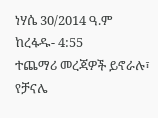ነሃሴ 30/2014 ዓ.ም
ከረፋዱ- 4:55
ተጨማሪ መረጃዎች ይኖራሉ፣ የቻናሌ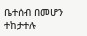ቤተሰብ በመሆን ተከታተሉ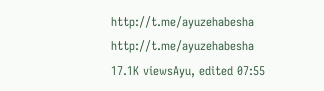http://t.me/ayuzehabesha http://t.me/ayuzehabesha
17.1K viewsAyu, edited 07:55